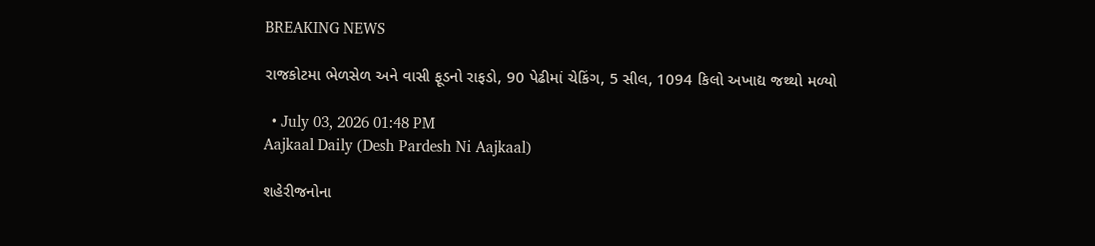BREAKING NEWS

રાજકોટમા ભેળસેળ અને વાસી ફૂડનો રાફડો, 90 પેઢીમાં ચેકિંગ, 5 સીલ, 1094 કિલો અખાદ્ય જથ્થો મળ્યો

  • July 03, 2026 01:48 PM
Aajkaal Daily (Desh Pardesh Ni Aajkaal)

શહેરીજનોના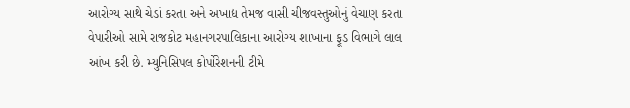આરોગ્ય સાથે ચેડાં કરતા અને અખાદ્ય તેમજ વાસી ચીજવસ્તુઓનું વેચાણ કરતા વેપારીઓ સામે રાજકોટ મહાનગરપાલિકાના આરોગ્ય શાખાના ફૂડ વિભાગે લાલ આંખ કરી છે. મ્યુનિસિપલ કોર્પોરેશનની ટીમે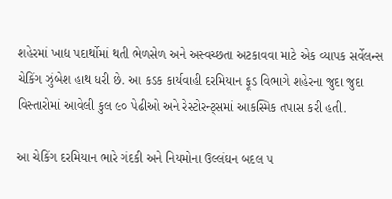શહેરમાં ખાદ્ય પદાર્થોમાં થતી ભેળસેળ અને અસ્વચ્છતા અટકાવવા માટે એક વ્યાપક સર્વેલન્સ ચેકિંગ ઝુંબેશ હાથ ધરી છે. આ કડક કાર્યવાહી દરમિયાન ફૂડ વિભાગે શહેરના જુદા જુદા વિસ્તારોમાં આવેલી કુલ ૯૦ પેઢીઓ અને રેસ્ટોરન્ટ્સમાં આકસ્મિક તપાસ કરી હતી.

આ ચેકિંગ દરમિયાન ભારે ગંદકી અને નિયમોના ઉલ્લંઘન બદલ ૫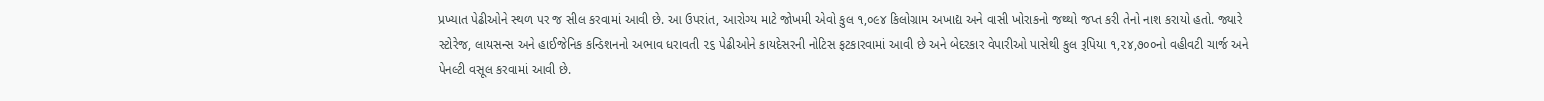પ્રખ્યાત પેઢીઓને સ્થળ પર જ સીલ કરવામાં આવી છે. આ ઉપરાંત, આરોગ્ય માટે જોખમી એવો કુલ ૧,૦૯૪ કિલોગ્રામ અખાદ્ય અને વાસી ખોરાકનો જથ્થો જપ્ત કરી તેનો નાશ કરાયો હતો. જ્યારે સ્ટોરેજ, લાયસન્સ અને હાઈજેનિક કન્ડિશનનો અભાવ ધરાવતી ૨૬ પેઢીઓને કાયદેસરની નોટિસ ફટકારવામાં આવી છે અને બેદરકાર વેપારીઓ પાસેથી કુલ રૂપિયા ૧,૨૪,૭૦૦નો વહીવટી ચાર્જ અને પેનલ્ટી વસૂલ કરવામાં આવી છે.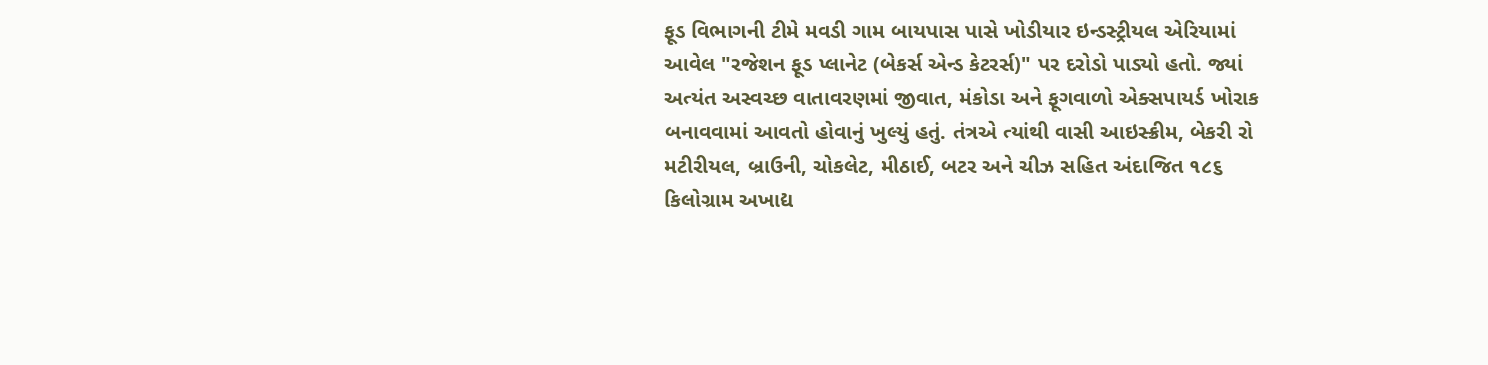ફૂડ વિભાગની ટીમે મવડી ગામ બાયપાસ પાસે ખોડીયાર ઇન્ડસ્ટ્રીયલ એરિયામાં આવેલ "રજેશન ફૂડ પ્લાનેટ (બેકર્સ એન્ડ કેટરર્સ)" પર દરોડો પાડ્યો હતો. જ્યાં અત્યંત અસ્વચ્છ વાતાવરણમાં જીવાત, મંકોડા અને ફૂગવાળો એક્સપાયર્ડ ખોરાક બનાવવામાં આવતો હોવાનું ખુલ્યું હતું. તંત્રએ ત્યાંથી વાસી આઇસ્ક્રીમ, બેકરી રો મટીરીયલ, બ્રાઉની, ચોકલેટ, મીઠાઈ, બટર અને ચીઝ સહિત અંદાજિત ૧૮૬ કિલોગ્રામ અખાદ્ય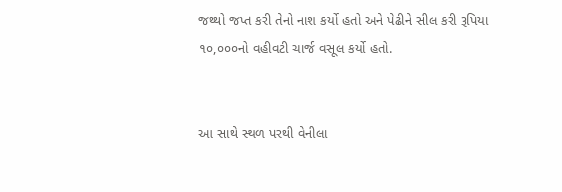જથ્થો જપ્ત કરી તેનો નાશ કર્યો હતો અને પેઢીને સીલ કરી રૂપિયા ૧૦,૦૦૦નો વહીવટી ચાર્જ વસૂલ કર્યો હતો.


આ સાથે સ્થળ પરથી વેનીલા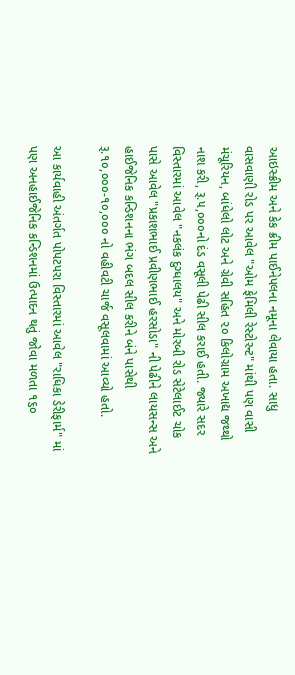આઇસ્ક્રીમ અને કેક ક્રીમ પાઈનેપલના નમૂના લેવાયા હતા. સાધુ વાસવાણી રોડ પર આવેલ "ઓમ ફેમિલી રેસ્ટોરન્ટ" માંથી પણ વાસી મંચૂરિયન, બાંધેલો લોટ અને ગ્રેવી સહિત ૨૦ કિલોગ્રામ અખાદ્ય જથ્થો નાશ કરી, રૂ.૫,૦૦૦નો દંડ વસૂલી પેઢી સીલ કરાઈ હતી. જ્યારે સદર વિસ્તારમાં આવેલ "નકલંક દુગ્ધાલય" અને મોરબી રોડ સેટેલાઈટ ચોક પાસે આવેલ "પ્રકાશભાઈ પ્રવીણભાઈ હરસોડા" ની પેઢીને લાયસન્સ અને હાઈજેનિક કન્ડિશનના ભંગ બદલ સીલ કરીને બંને પાસેથી રૂ.૧૦,૦૦૦-૧૦,૦૦૦ નો વહીવટી ચાર્જ વસૂલવામાં આવ્યો હતો.

આ કાર્યવાહી અંતર્ગત પોપટપરા વિસ્તારમાં આવેલ "રાધિકા ડેરીફાર્મ" માં પણ અનહાઈજેનિક કન્ડિશનમાં ઉત્પાદન થતું જોવા મળતા ૧૬૦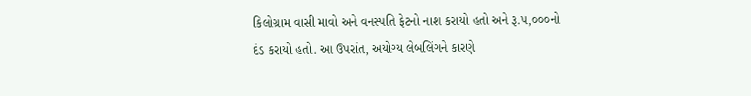કિલોગ્રામ વાસી માવો અને વનસ્પતિ ફેટનો નાશ કરાયો હતો અને રૂ.૫,૦૦૦નો દંડ કરાયો હતો. આ ઉપરાંત, અયોગ્ય લેબલિંગને કારણે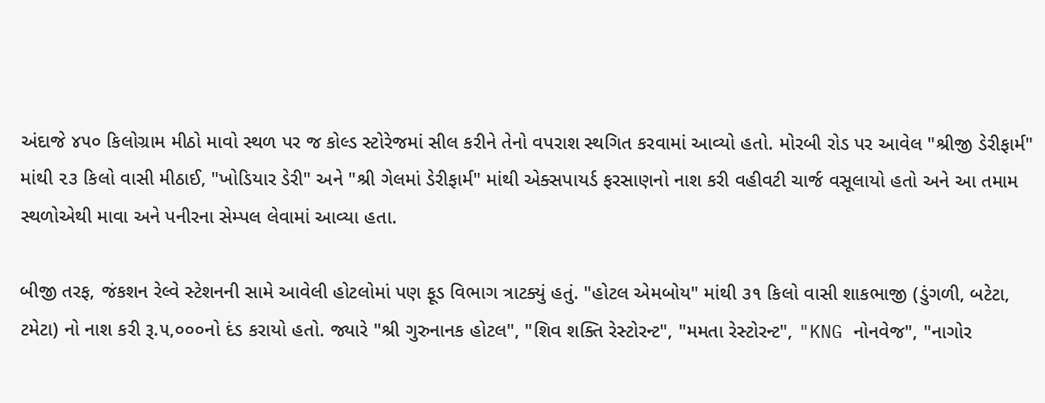અંદાજે ૪૫૦ કિલોગ્રામ મીઠો માવો સ્થળ પર જ કોલ્ડ સ્ટોરેજમાં સીલ કરીને તેનો વપરાશ સ્થગિત કરવામાં આવ્યો હતો. મોરબી રોડ પર આવેલ "શ્રીજી ડેરીફાર્મ" માંથી ૨૩ કિલો વાસી મીઠાઈ, "ખોડિયાર ડેરી" અને "શ્રી ગેલમાં ડેરીફાર્મ" માંથી એક્સપાયર્ડ ફરસાણનો નાશ કરી વહીવટી ચાર્જ વસૂલાયો હતો અને આ તમામ સ્થળોએથી માવા અને પનીરના સેમ્પલ લેવામાં આવ્યા હતા.

બીજી તરફ, જંકશન રેલ્વે સ્ટેશનની સામે આવેલી હોટલોમાં પણ ફૂડ વિભાગ ત્રાટક્યું હતું. "હોટલ એમબોય" માંથી ૩૧ કિલો વાસી શાકભાજી (ડુંગળી, બટેટા, ટમેટા) નો નાશ કરી રૂ.૫,૦૦૦નો દંડ કરાયો હતો. જ્યારે "શ્રી ગુરુનાનક હોટલ", "શિવ શક્તિ રેસ્ટોરન્ટ", "મમતા રેસ્ટોરન્ટ", "KNG નોનવેજ", "નાગોર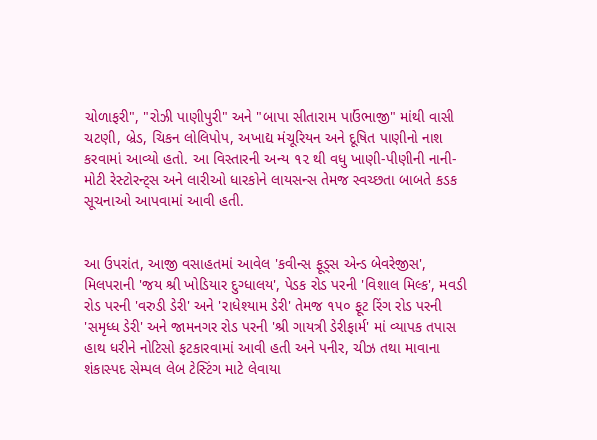ચોળાફરી", "રોઝી પાણીપુરી" અને "બાપા સીતારામ પાઉંભાજી" માંથી વાસી ચટણી, બ્રેડ, ચિકન લોલિપોપ, અખાદ્ય મંચૂરિયન અને દૂષિત પાણીનો નાશ કરવામાં આવ્યો હતો. આ વિસ્તારની અન્ય ૧૨ થી વધુ ખાણી-પીણીની નાની-મોટી રેસ્ટોરન્ટ્સ અને લારીઓ ધારકોને લાયસન્સ તેમજ સ્વચ્છતા બાબતે કડક સૂચનાઓ આપવામાં આવી હતી.


આ ઉપરાંત, આજી વસાહતમાં આવેલ 'કવીન્સ ફૂડ્સ એન્ડ બેવરેજીસ', મિલપરાની 'જય શ્રી ખોડિયાર દુગ્ધાલય', પેડક રોડ પરની 'વિશાલ મિલ્ક', મવડી રોડ પરની 'વરુડી ડેરી' અને 'રાધેશ્યામ ડેરી' તેમજ ૧૫૦ ફૂટ રિંગ રોડ પરની 'સમૃધ્ધ ડેરી' અને જામનગર રોડ પરની 'શ્રી ગાયત્રી ડેરીફાર્મ' માં વ્યાપક તપાસ હાથ ધરીને નોટિસો ફટકારવામાં આવી હતી અને પનીર, ચીઝ તથા માવાના શંકાસ્પદ સેમ્પલ લેબ ટેસ્ટિંગ માટે લેવાયા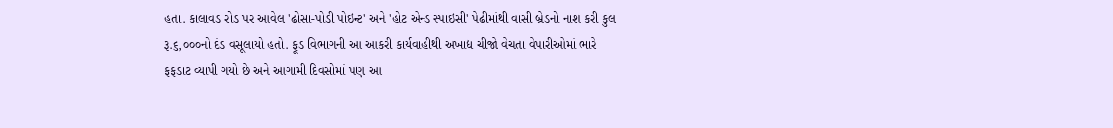હતા. કાલાવડ રોડ પર આવેલ 'ઢોસા-પોડી પોઇન્ટ' અને 'હોટ એન્ડ સ્પાઇસી' પેઢીમાંથી વાસી બ્રેડનો નાશ કરી કુલ રૂ.૬,૦૦૦નો દંડ વસૂલાયો હતો. ફૂડ વિભાગની આ આકરી કાર્યવાહીથી અખાદ્ય ચીજો વેચતા વેપારીઓમાં ભારે ફફડાટ વ્યાપી ગયો છે અને આગામી દિવસોમાં પણ આ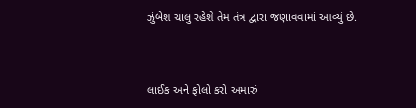ઝુંબેશ ચાલુ રહેશે તેમ તંત્ર દ્વારા જણાવવામાં આવ્યું છે.



લાઈક અને ફોલો કરો અમારું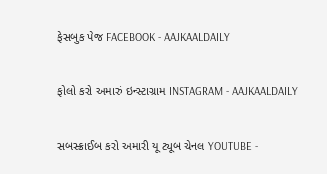ફેસબુક પેજ FACEBOOK - AAJKAALDAILY


ફોલો કરો અમારું ઇન્સ્ટાગ્રામ INSTAGRAM - AAJKAALDAILY


સબસ્ક્રાઈબ કરો અમારી યૂ ટ્યૂબ ચેનલ YOUTUBE -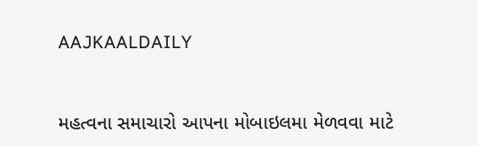AAJKAALDAILY


મહત્વના સમાચારો આપના મોબાઇલમા મેળવવા માટે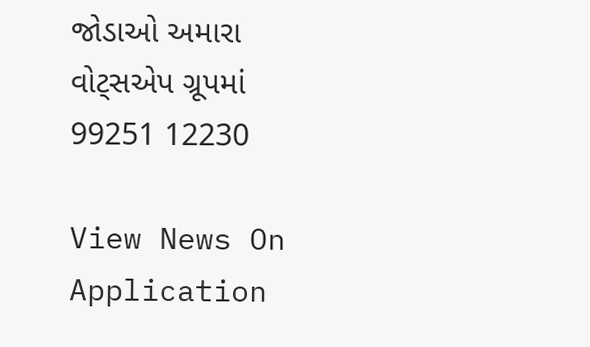જોડાઓ અમારા વોટ્સએપ ગ્રૂપમાં  99251 12230

View News On Application